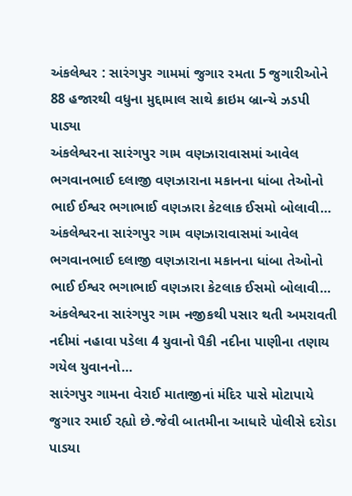અંકલેશ્વર : સારંગપુર ગામમાં જુગાર રમતા 5 જુગારીઓને 88 હજારથી વધુના મુદ્દામાલ સાથે ક્રાઇમ બ્રાન્ચે ઝડપી પાડ્યા
અંકલેશ્વરના સારંગપુર ગામ વણઝારાવાસમાં આવેલ ભગવાનભાઈ દલાજી વણઝારાના મકાનના ધાંબા તેઓનો ભાઈ ઈશ્વર ભગાભાઈ વણઝારા કેટલાક ઈસમો બોલાવી…
અંકલેશ્વરના સારંગપુર ગામ વણઝારાવાસમાં આવેલ ભગવાનભાઈ દલાજી વણઝારાના મકાનના ધાંબા તેઓનો ભાઈ ઈશ્વર ભગાભાઈ વણઝારા કેટલાક ઈસમો બોલાવી…
અંકલેશ્વરના સારંગપુર ગામ નજીકથી પસાર થતી અમરાવતી નદીમાં નહાવા પડેલા 4 યુવાનો પૈકી નદીના પાણીના તણાય ગયેલ યુવાનનો…
સારંગપુર ગામના વેરાઈ માતાજીનાં મંદિર પાસે મોટાપાયે જુગાર રમાઈ રહ્યો છે.જેવી બાતમીના આધારે પોલીસે દરોડા પાડયા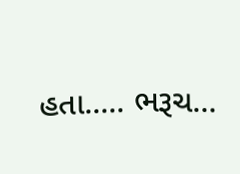હતા..... ભરૂચ…